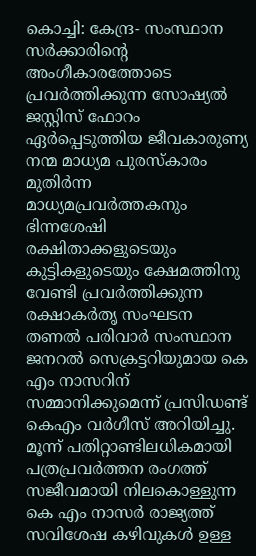കൊച്ചി: കേന്ദ്ര- സംസ്ഥാന സർക്കാരിന്റെ അംഗീകാരത്തോടെ പ്രവർത്തിക്കുന്ന സോഷ്യൽ ജസ്റ്റിസ് ഫോറം ഏർപ്പെടുത്തിയ ജീവകാരുണ്യ നന്മ മാധ്യമ പുരസ്കാരം മുതിർന്ന മാധ്യമപ്രവർത്തകനും ഭിന്നശേഷി രക്ഷിതാക്കളുടെയും കുട്ടികളുടെയും ക്ഷേമത്തിനു വേണ്ടി പ്രവർത്തിക്കുന്ന രക്ഷാകർതൃ സംഘടന തണൽ പരിവാർ സംസ്ഥാന ജനറൽ സെക്രട്ടറിയുമായ കെ എം നാസറിന് സമ്മാനിക്കുമെന്ന് പ്രസിഡണ്ട് കെഎം വർഗീസ് അറിയിച്ചു.
മൂന്ന് പതിറ്റാണ്ടിലധികമായി പത്രപ്രവർത്തന രംഗത്ത് സജീവമായി നിലകൊള്ളുന്ന കെ എം നാസർ രാജ്യത്ത് സവിശേഷ കഴിവുകൾ ഉള്ള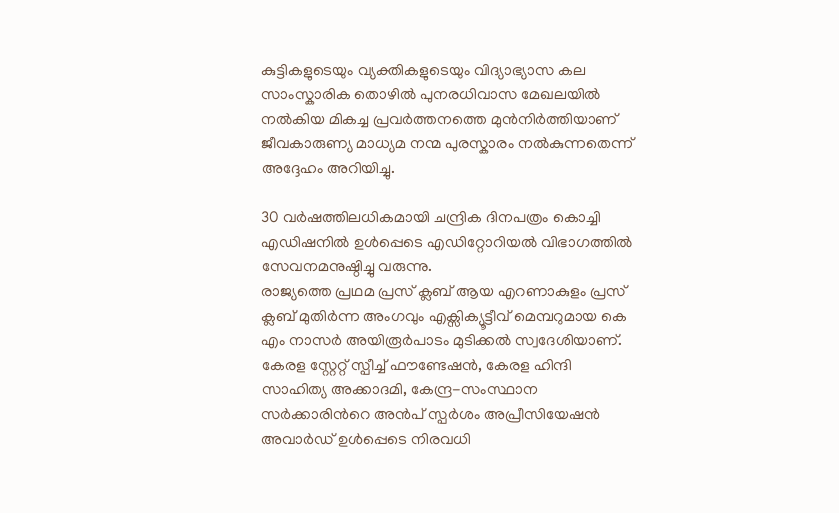കുട്ടികളുടെയും വ്യക്തികളുടെയും വിദ്യാഭ്യാസ കല സാംസ്കാരിക തൊഴിൽ പുനരധിവാസ മേഖലയിൽ നൽകിയ മികച്ച പ്രവർത്തനത്തെ മുൻനിർത്തിയാണ് ജീവകാരുണ്യ മാധ്യമ നന്മ പുരസ്കാരം നൽകുന്നതെന്ന് അദ്ദേഹം അറിയിച്ചു.

30 വർഷത്തിലധികമായി ചന്ദ്രിക ദിനപത്രം കൊച്ചി എഡിഷനിൽ ഉൾപ്പെടെ എഡിറ്റോറിയൽ വിഭാഗത്തിൽ സേവനമനുഷ്ഠിച്ചു വരുന്നു.
രാജ്യത്തെ പ്രഥമ പ്രസ് ക്ലബ് ആയ എറണാകുളം പ്രസ് ക്ലബ് മുതിർന്ന അംഗവും എക്സിക്യൂട്ടീവ് മെമ്പറുമായ കെ എം നാസർ അയിരൂർപാടം മുടിക്കൽ സ്വദേശിയാണ്.
കേരള സ്റ്റേറ്റ് സ്പീച്ച് ഫൗണ്ടേഷൻ, കേരള ഹിന്ദി സാഹിത്യ അക്കാദമി, കേന്ദ്ര-സംസ്ഥാന സർക്കാരിൻറെ അൻപ് സ്പർശം അപ്രീസിയേഷൻ അവാർഡ് ഉൾപ്പെടെ നിരവധി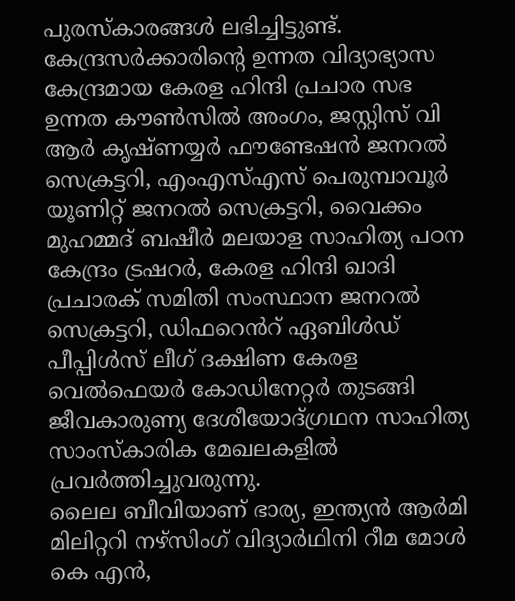പുരസ്കാരങ്ങൾ ലഭിച്ചിട്ടുണ്ട്.
കേന്ദ്രസർക്കാരിന്റെ ഉന്നത വിദ്യാഭ്യാസ കേന്ദ്രമായ കേരള ഹിന്ദി പ്രചാര സഭ ഉന്നത കൗൺസിൽ അംഗം, ജസ്റ്റിസ് വി ആർ കൃഷ്ണയ്യർ ഫൗണ്ടേഷൻ ജനറൽ സെക്രട്ടറി, എംഎസ്എസ് പെരുമ്പാവൂർ യൂണിറ്റ് ജനറൽ സെക്രട്ടറി, വൈക്കം മുഹമ്മദ് ബഷീർ മലയാള സാഹിത്യ പഠന കേന്ദ്രം ട്രഷറർ, കേരള ഹിന്ദി ഖാദി പ്രചാരക് സമിതി സംസ്ഥാന ജനറൽ സെക്രട്ടറി, ഡിഫറെൻറ് ഏബിൾഡ് പീപ്പിൾസ് ലീഗ് ദക്ഷിണ കേരള വെൽഫെയർ കോഡിനേറ്റർ തുടങ്ങി ജീവകാരുണ്യ ദേശീയോദ്ഗ്രഥന സാഹിത്യ സാംസ്കാരിക മേഖലകളിൽ പ്രവർത്തിച്ചുവരുന്നു.
ലൈല ബീവിയാണ് ഭാര്യ, ഇന്ത്യൻ ആർമി മിലിറ്ററി നഴ്സിംഗ് വിദ്യാർഥിനി റീമ മോൾ കെ എൻ,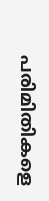പരിമിതികളെ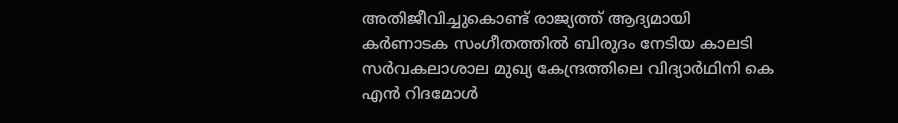അതിജീവിച്ചുകൊണ്ട് രാജ്യത്ത് ആദ്യമായി കർണാടക സംഗീതത്തിൽ ബിരുദം നേടിയ കാലടി സർവകലാശാല മുഖ്യ കേന്ദ്രത്തിലെ വിദ്യാർഥിനി കെ എൻ റിദമോൾ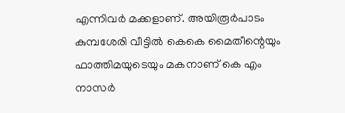എന്നിവർ മക്കളാണ്. അയിരൂർപാടം കുമ്പശേരി വീട്ടിൽ കെകെ മൈതീന്റെയും ഫാത്തിമയുടെയും മകനാണ് കെ എം നാസർ